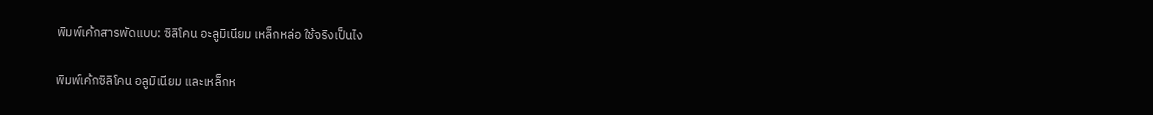พิมพ์เค้กสารพัดแบบ: ซิลิโคน อะลูมิเนียม เหล็กหล่อ ใช้จริงเป็นไง

พิมพ์เค้กซิลิโคน อลูมิเนียม และเหล็กห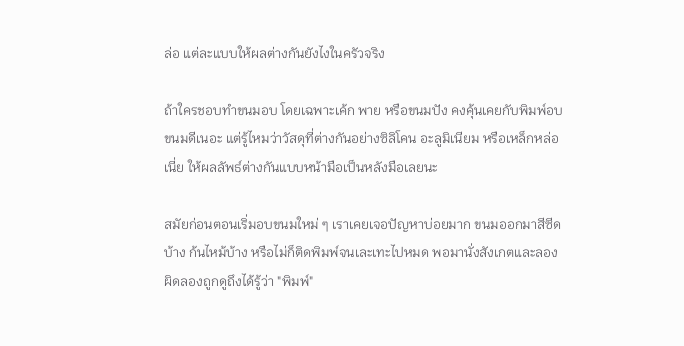ล่อ แต่ละแบบให้ผลต่างกันยังไงในครัวจริง

ถ้าใครชอบทำขนมอบ โดยเฉพาะเค้ก พาย หรือขนมปัง คงคุ้นเคยกับพิมพ์อบขนมดีเนอะ แต่รู้ไหมว่าวัสดุที่ต่างกันอย่างซิลิโคน อะลูมิเนียม หรือเหล็กหล่อเนี่ย ให้ผลลัพธ์ต่างกันแบบหน้ามือเป็นหลังมือเลยนะ

สมัยก่อนตอนเริ่มอบขนมใหม่ ๆ เราเคยเจอปัญหาบ่อยมาก ขนมออกมาสีซีดบ้าง ก้นไหม้บ้าง หรือไม่ก็ติดพิมพ์จนเละเทะไปหมด พอมานั่งสังเกตและลองผิดลองถูกดูถึงได้รู้ว่า "พิมพ์"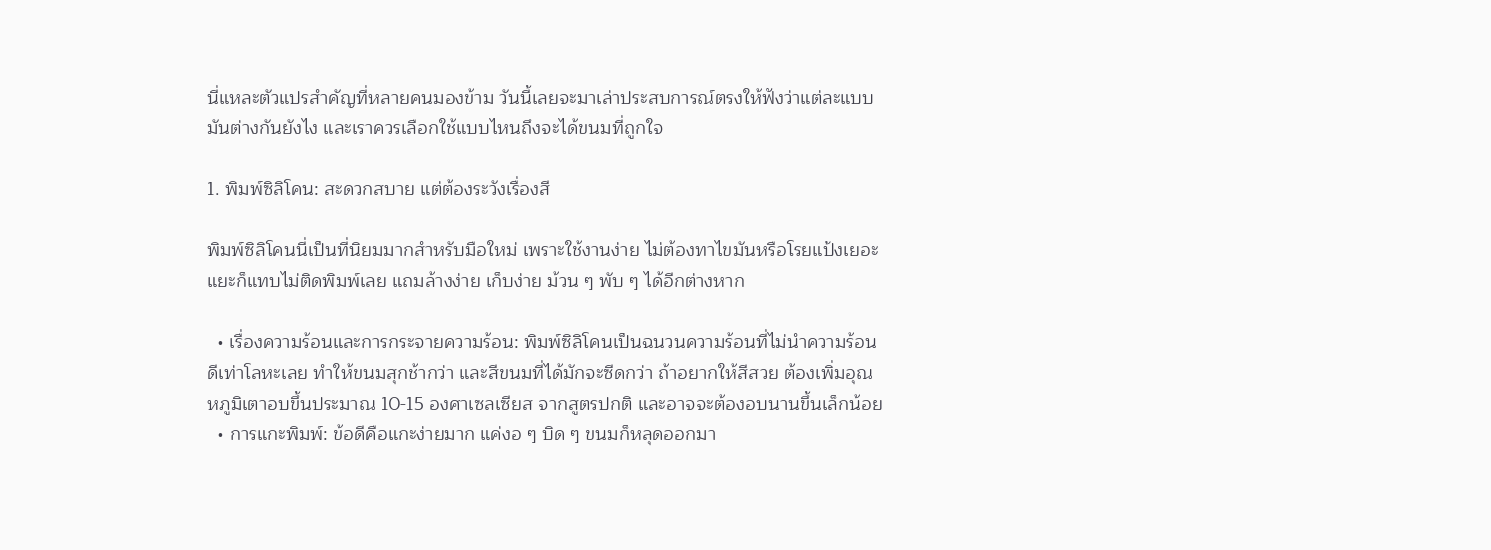นี่แหละตัวแปรสำคัญที่หลายคนมองข้าม วันนี้เลยจะมาเล่าประสบการณ์ตรงให้ฟังว่าแต่ละแบบมันต่างกันยังไง และเราควรเลือกใช้แบบไหนถึงจะได้ขนมที่ถูกใจ

1. พิมพ์ซิลิโคน: สะดวกสบาย แต่ต้องระวังเรื่องสี

พิมพ์ซิลิโคนนี่เป็นที่นิยมมากสำหรับมือใหม่ เพราะใช้งานง่าย ไม่ต้องทาไขมันหรือโรยแป้งเยอะแยะก็แทบไม่ติดพิมพ์เลย แถมล้างง่าย เก็บง่าย ม้วน ๆ พับ ๆ ได้อีกต่างหาก

  • เรื่องความร้อนและการกระจายความร้อน: พิมพ์ซิลิโคนเป็นฉนวนความร้อนที่ไม่นำความร้อนดีเท่าโลหะเลย ทำให้ขนมสุกช้ากว่า และสีขนมที่ได้มักจะซีดกว่า ถ้าอยากให้สีสวย ต้องเพิ่มอุณหภูมิเตาอบขึ้นประมาณ 10-15 องศาเซลเซียส จากสูตรปกติ และอาจจะต้องอบนานขึ้นเล็กน้อย
  • การแกะพิมพ์: ข้อดีคือแกะง่ายมาก แค่งอ ๆ บิด ๆ ขนมก็หลุดออกมา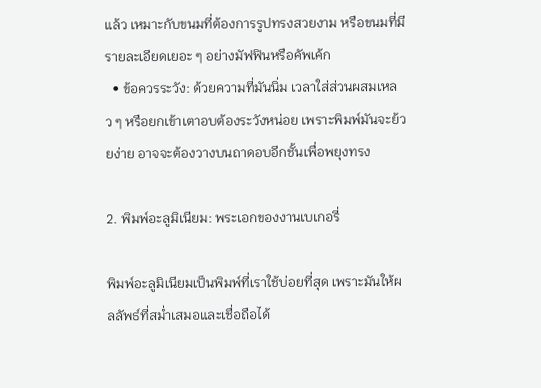แล้ว เหมาะกับขนมที่ต้องการรูปทรงสวยงาม หรือขนมที่มีรายละเอียดเยอะ ๆ อย่างมัฟฟินหรือคัพเค้ก
  • ข้อควรระวัง: ด้วยความที่มันนิ่ม เวลาใส่ส่วนผสมเหลว ๆ หรือยกเข้าเตาอบต้องระวังหน่อย เพราะพิมพ์มันจะย้วยง่าย อาจจะต้องวางบนถาดอบอีกชั้นเพื่อพยุงทรง

2. พิมพ์อะลูมิเนียม: พระเอกของงานเบเกอรี่

พิมพ์อะลูมิเนียมเป็นพิมพ์ที่เราใช้บ่อยที่สุด เพราะมันให้ผลลัพธ์ที่สม่ำเสมอและเชื่อถือได้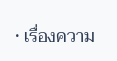• เรื่องความ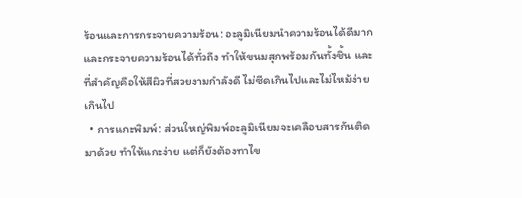ร้อนและการกระจายความร้อน: อะลูมิเนียมนำความร้อนได้ดีมาก และกระจายความร้อนได้ทั่วถึง ทำให้ขนมสุกพร้อมกันทั้งชิ้น และที่สำคัญคือให้สีผิวที่สวยงามกำลังดี ไม่ซีดเกินไปและไม่ไหม้ง่ายเกินไป
  • การแกะพิมพ์: ส่วนใหญ่พิมพ์อะลูมิเนียมจะเคลือบสารกันติดมาด้วย ทำให้แกะง่าย แต่ก็ยังต้องทาไข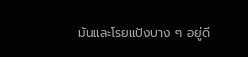มันและโรยแป้งบาง ๆ อยู่ดี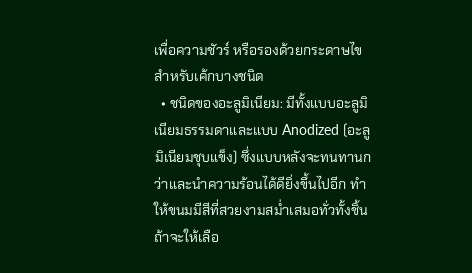เพื่อความชัวร์ หรือรองด้วยกระดาษไขสำหรับเค้กบางชนิด
  • ชนิดของอะลูมิเนียม: มีทั้งแบบอะลูมิเนียมธรรมดาและแบบ Anodized (อะลูมิเนียมชุบแข็ง) ซึ่งแบบหลังจะทนทานกว่าและนำความร้อนได้ดียิ่งขึ้นไปอีก ทำให้ขนมมีสีที่สวยงามสม่ำเสมอทั่วทั้งชิ้น ถ้าจะให้เลือ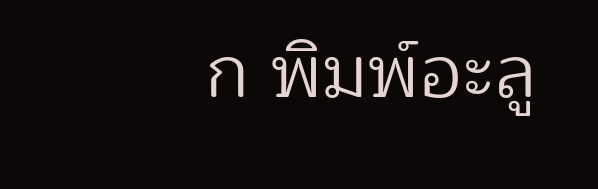ก พิมพ์อะลู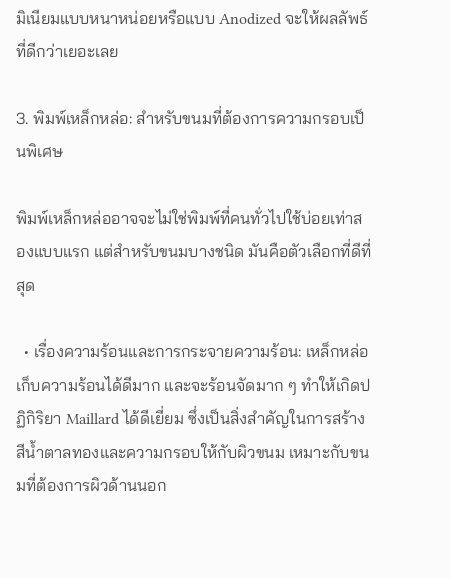มิเนียมแบบหนาหน่อยหรือแบบ Anodized จะให้ผลลัพธ์ที่ดีกว่าเยอะเลย

3. พิมพ์เหล็กหล่อ: สำหรับขนมที่ต้องการความกรอบเป็นพิเศษ

พิมพ์เหล็กหล่ออาจจะไม่ใช่พิมพ์ที่คนทั่วไปใช้บ่อยเท่าสองแบบแรก แต่สำหรับขนมบางชนิด มันคือตัวเลือกที่ดีที่สุด

  • เรื่องความร้อนและการกระจายความร้อน: เหล็กหล่อเก็บความร้อนได้ดีมาก และจะร้อนจัดมาก ๆ ทำให้เกิดปฏิกิริยา Maillard ได้ดีเยี่ยม ซึ่งเป็นสิ่งสำคัญในการสร้างสีน้ำตาลทองและความกรอบให้กับผิวขนม เหมาะกับขนมที่ต้องการผิวด้านนอก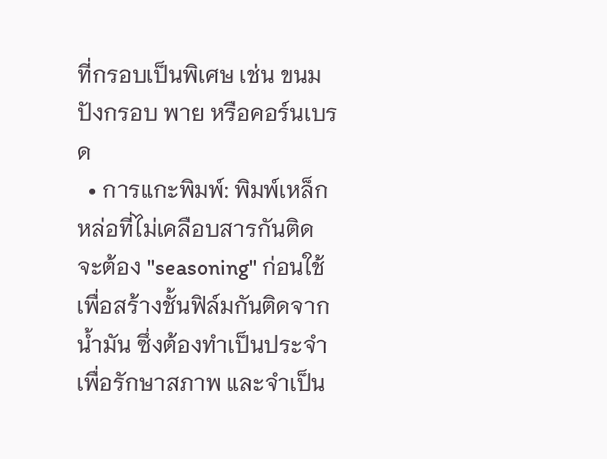ที่กรอบเป็นพิเศษ เช่น ขนมปังกรอบ พาย หรือคอร์นเบรด
  • การแกะพิมพ์: พิมพ์เหล็กหล่อที่ไม่เคลือบสารกันติดจะต้อง "seasoning" ก่อนใช้ เพื่อสร้างชั้นฟิล์มกันติดจากน้ำมัน ซึ่งต้องทำเป็นประจำเพื่อรักษาสภาพ และจำเป็น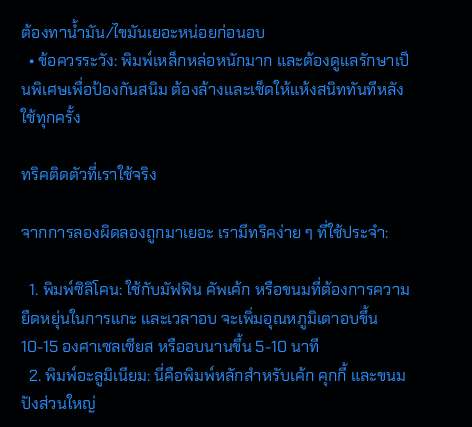ต้องทาน้ำมัน/ไขมันเยอะหน่อยก่อนอบ
  • ข้อควรระวัง: พิมพ์เหล็กหล่อหนักมาก และต้องดูแลรักษาเป็นพิเศษเพื่อป้องกันสนิม ต้องล้างและเช็ดให้แห้งสนิททันทีหลังใช้ทุกครั้ง

ทริคติดตัวที่เราใช้จริง

จากการลองผิดลองถูกมาเยอะ เรามีทริคง่าย ๆ ที่ใช้ประจำ:

  1. พิมพ์ซิลิโคน: ใช้กับมัฟฟิน คัพเค้ก หรือขนมที่ต้องการความยืดหยุ่นในการแกะ และเวลาอบ จะเพิ่มอุณหภูมิเตาอบขึ้น 10-15 องศาเซลเซียส หรืออบนานขึ้น 5-10 นาที
  2. พิมพ์อะลูมิเนียม: นี่คือพิมพ์หลักสำหรับเค้ก คุกกี้ และขนมปังส่วนใหญ่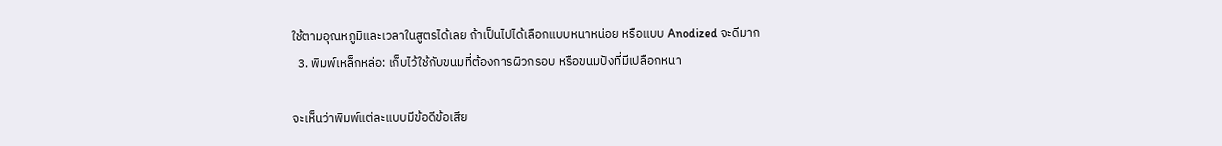ใช้ตามอุณหภูมิและเวลาในสูตรได้เลย ถ้าเป็นไปได้เลือกแบบหนาหน่อย หรือแบบ Anodized จะดีมาก
  3. พิมพ์เหล็กหล่อ: เก็บไว้ใช้กับขนมที่ต้องการผิวกรอบ หรือขนมปังที่มีเปลือกหนา

จะเห็นว่าพิมพ์แต่ละแบบมีข้อดีข้อเสีย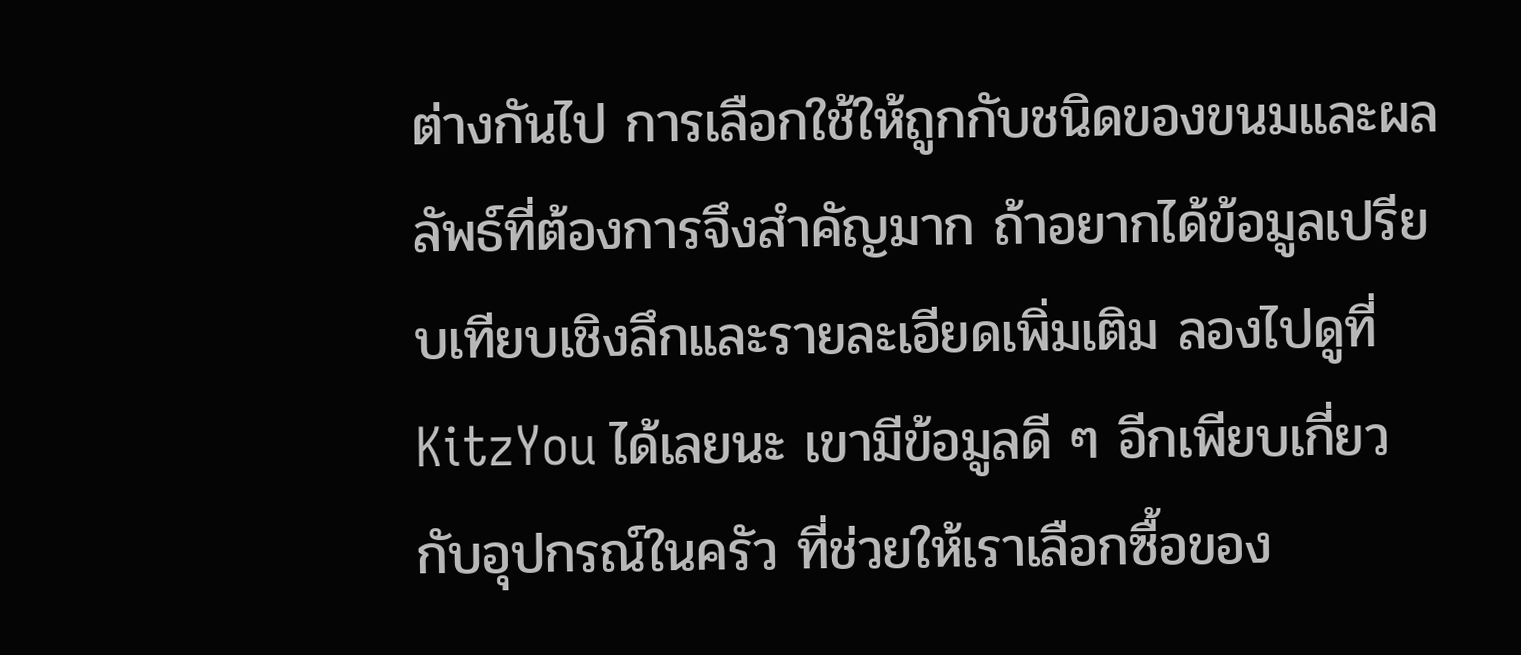ต่างกันไป การเลือกใช้ให้ถูกกับชนิดของขนมและผลลัพธ์ที่ต้องการจึงสำคัญมาก ถ้าอยากได้ข้อมูลเปรียบเทียบเชิงลึกและรายละเอียดเพิ่มเติม ลองไปดูที่ KitzYou ได้เลยนะ เขามีข้อมูลดี ๆ อีกเพียบเกี่ยวกับอุปกรณ์ในครัว ที่ช่วยให้เราเลือกซื้อของ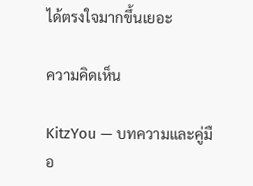ได้ตรงใจมากขึ้นเยอะ

ความคิดเห็น

KitzYou — บทความและคู่มือ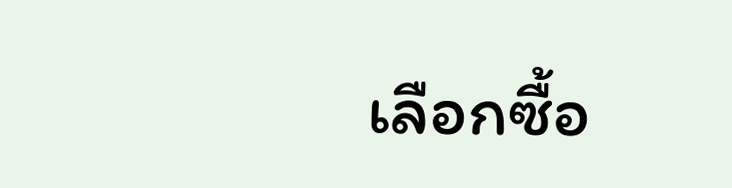เลือกซื้อ